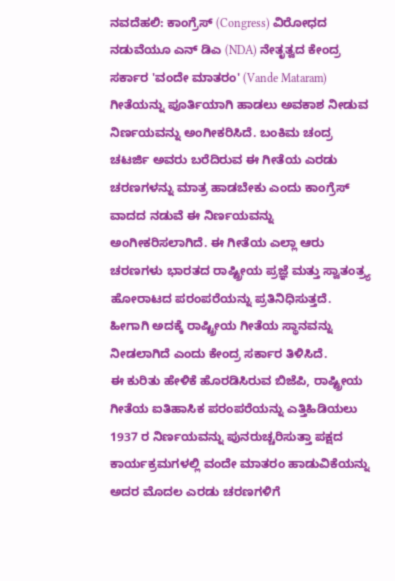ನವದೆಹಲಿ: ಕಾಂಗ್ರೆಸ್ (Congress) ವಿರೋಧದ ನಡುವೆಯೂ ಎನ್ ಡಿಎ (NDA) ನೇತೃತ್ವದ ಕೇಂದ್ರ ಸರ್ಕಾರ 'ವಂದೇ ಮಾತರಂ' (Vande Mataram) ಗೀತೆಯನ್ನು ಪೂರ್ತಿಯಾಗಿ ಹಾಡಲು ಅವಕಾಶ ನೀಡುವ ನಿರ್ಣಯವನ್ನು ಅಂಗೀಕರಿಸಿದೆ. ಬಂಕಿಮ ಚಂದ್ರ ಚಟರ್ಜಿ ಅವರು ಬರೆದಿರುವ ಈ ಗೀತೆಯ ಎರಡು ಚರಣಗಳನ್ನು ಮಾತ್ರ ಹಾಡಬೇಕು ಎಂದು ಕಾಂಗ್ರೆಸ್ ವಾದದ ನಡುವೆ ಈ ನಿರ್ಣಯವನ್ನು ಅಂಗೀಕರಿಸಲಾಗಿದೆ. ಈ ಗೀತೆಯ ಎಲ್ಲಾ ಆರು ಚರಣಗಳು ಭಾರತದ ರಾಷ್ಟ್ರೀಯ ಪ್ರಜ್ಞೆ ಮತ್ತು ಸ್ವಾತಂತ್ರ್ಯ ಹೋರಾಟದ ಪರಂಪರೆಯನ್ನು ಪ್ರತಿನಿಧಿಸುತ್ತದೆ. ಹೀಗಾಗಿ ಅದಕ್ಕೆ ರಾಷ್ಟ್ರೀಯ ಗೀತೆಯ ಸ್ಥಾನವನ್ನು ನೀಡಲಾಗಿದೆ ಎಂದು ಕೇಂದ್ರ ಸರ್ಕಾರ ತಿಳಿಸಿದೆ.
ಈ ಕುರಿತು ಹೇಳಿಕೆ ಹೊರಡಿಸಿರುವ ಬಿಜೆಪಿ, ರಾಷ್ಟ್ರೀಯ ಗೀತೆಯ ಐತಿಹಾಸಿಕ ಪರಂಪರೆಯನ್ನು ಎತ್ತಿಹಿಡಿಯಲು 1937 ರ ನಿರ್ಣಯವನ್ನು ಪುನರುಚ್ಚರಿಸುತ್ತಾ ಪಕ್ಷದ ಕಾರ್ಯಕ್ರಮಗಳಲ್ಲಿ ವಂದೇ ಮಾತರಂ ಹಾಡುವಿಕೆಯನ್ನು ಅದರ ಮೊದಲ ಎರಡು ಚರಣಗಳಿಗೆ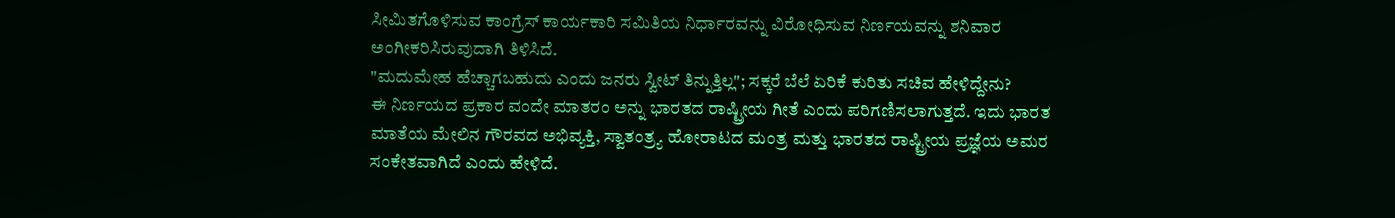ಸೀಮಿತಗೊಳಿಸುವ ಕಾಂಗ್ರೆಸ್ ಕಾರ್ಯಕಾರಿ ಸಮಿತಿಯ ನಿರ್ಧಾರವನ್ನು ವಿರೋಧಿಸುವ ನಿರ್ಣಯವನ್ನು ಶನಿವಾರ ಅಂಗೀಕರಿಸಿರುವುದಾಗಿ ತಿಳಿಸಿದೆ.
"ಮದುಮೇಹ ಹೆಚ್ಚಾಗಬಹುದು ಎಂದು ಜನರು ಸ್ವೀಟ್ ತಿನ್ನುತ್ತಿಲ್ಲ"; ಸಕ್ಕರೆ ಬೆಲೆ ಏರಿಕೆ ಕುರಿತು ಸಚಿವ ಹೇಳಿದ್ದೇನು?
ಈ ನಿರ್ಣಯದ ಪ್ರಕಾರ ವಂದೇ ಮಾತರಂ ಅನ್ನು ಭಾರತದ ರಾಷ್ಟ್ರೀಯ ಗೀತೆ ಎಂದು ಪರಿಗಣಿಸಲಾಗುತ್ತದೆ. ಇದು ಭಾರತ ಮಾತೆಯ ಮೇಲಿನ ಗೌರವದ ಅಭಿವ್ಯಕ್ತಿ, ಸ್ವಾತಂತ್ರ್ಯ ಹೋರಾಟದ ಮಂತ್ರ ಮತ್ತು ಭಾರತದ ರಾಷ್ಟ್ರೀಯ ಪ್ರಜ್ಞೆಯ ಅಮರ ಸಂಕೇತವಾಗಿದೆ ಎಂದು ಹೇಳಿದೆ.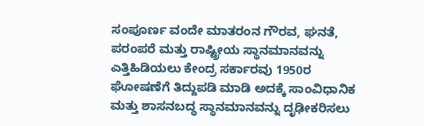ಸಂಪೂರ್ಣ ವಂದೇ ಮಾತರಂನ ಗೌರವ, ಘನತೆ, ಪರಂಪರೆ ಮತ್ತು ರಾಷ್ಟ್ರೀಯ ಸ್ಥಾನಮಾನವನ್ನು ಎತ್ತಿಹಿಡಿಯಲು ಕೇಂದ್ರ ಸರ್ಕಾರವು 1950ರ ಘೋಷಣೆಗೆ ತಿದ್ದುಪಡಿ ಮಾಡಿ ಅದಕ್ಕೆ ಸಾಂವಿಧಾನಿಕ ಮತ್ತು ಶಾಸನಬದ್ಧ ಸ್ಥಾನಮಾನವನ್ನು ದೃಢೀಕರಿಸಲು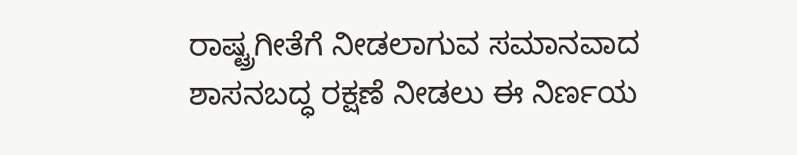ರಾಷ್ಟ್ರಗೀತೆಗೆ ನೀಡಲಾಗುವ ಸಮಾನವಾದ ಶಾಸನಬದ್ಧ ರಕ್ಷಣೆ ನೀಡಲು ಈ ನಿರ್ಣಯ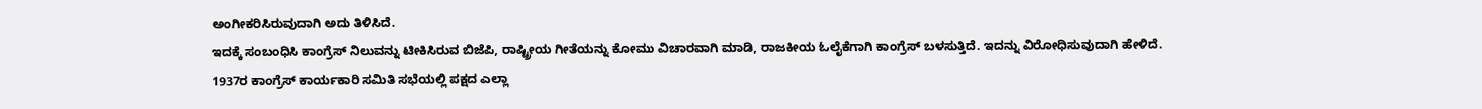ಅಂಗೀಕರಿಸಿರುವುದಾಗಿ ಅದು ತಿಳಿಸಿದೆ.
ಇದಕ್ಕೆ ಸಂಬಂಧಿಸಿ ಕಾಂಗ್ರೆಸ್ ನಿಲುವನ್ನು ಟೀಕಿಸಿರುವ ಬಿಜೆಪಿ, ರಾಷ್ಟ್ರೀಯ ಗೀತೆಯನ್ನು ಕೋಮು ವಿಚಾರವಾಗಿ ಮಾಡಿ, ರಾಜಕೀಯ ಓಲೈಕೆಗಾಗಿ ಕಾಂಗ್ರೆಸ್ ಬಳಸುತ್ತಿದೆ. ಇದನ್ನು ವಿರೋಧಿಸುವುದಾಗಿ ಹೇಳಿದೆ.
1937ರ ಕಾಂಗ್ರೆಸ್ ಕಾರ್ಯಕಾರಿ ಸಮಿತಿ ಸಭೆಯಲ್ಲಿ ಪಕ್ಷದ ಎಲ್ಲಾ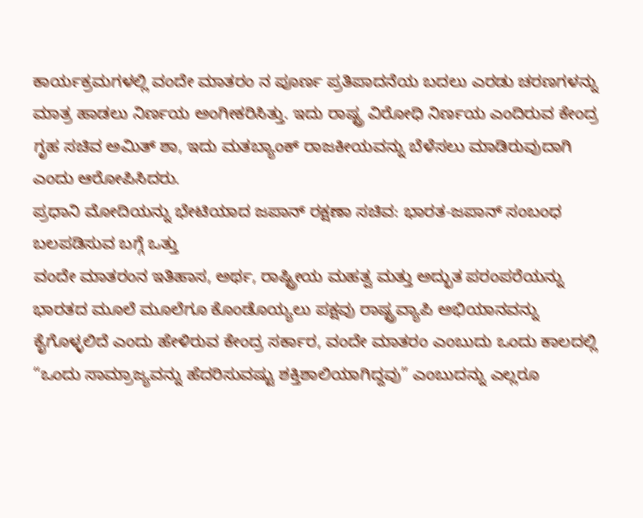ಕಾರ್ಯಕ್ರಮಗಳಲ್ಲಿ ವಂದೇ ಮಾತರಂ ನ ಪೂರ್ಣ ಪ್ರತಿಪಾದನೆಯ ಬದಲು ಎರಡು ಚರಣಗಳನ್ನು ಮಾತ್ರ ಹಾಡಲು ನಿರ್ಣಯ ಅಂಗೀಕರಿಸಿತ್ತು. ಇದು ರಾಷ್ಟ್ರ ವಿರೋಧಿ ನಿರ್ಣಯ ಎಂದಿರುವ ಕೇಂದ್ರ ಗೃಹ ಸಚಿವ ಅಮಿತ್ ಶಾ, ಇದು ಮತಬ್ಯಾಂಕ್ ರಾಜಕೀಯವನ್ನು ಬೆಳೆಸಲು ಮಾಡಿರುವುದಾಗಿ ಎಂದು ಆರೋಪಿಸಿದರು.
ಪ್ರಧಾನಿ ಮೋದಿಯನ್ನು ಭೇಟಿಯಾದ ಜಪಾನ್ ರಕ್ಷಣಾ ಸಚಿವ: ಭಾರತ-ಜಪಾನ್ ಸಂಬಂಧ ಬಲಪಡಿಸುವ ಬಗ್ಗೆ ಒತ್ತು
ವಂದೇ ಮಾತರಂನ ಇತಿಹಾಸ, ಅರ್ಥ, ರಾಷ್ಟ್ರೀಯ ಮಹತ್ವ ಮತ್ತು ಅದ್ಭುತ ಪರಂಪರೆಯನ್ನು ಭಾರತದ ಮೂಲೆ ಮೂಲೆಗೂ ಕೊಂಡೊಯ್ಯಲು ಪಕ್ಷವು ರಾಷ್ಟ್ರವ್ಯಾಪಿ ಅಭಿಯಾನವನ್ನು ಕೈಗೊಳ್ಳಲಿದೆ ಎಂದು ಹೇಳಿರುವ ಕೇಂದ್ರ ಸರ್ಕಾರ, ವಂದೇ ಮಾತರಂ ಎಂಬುದು ಒಂದು ಕಾಲದಲ್ಲಿ “ಒಂದು ಸಾಮ್ರಾಜ್ಯವನ್ನು ಹೆದರಿಸುವಷ್ಟು ಶಕ್ತಿಶಾಲಿಯಾಗಿದ್ದವು” ಎಂಬುದನ್ನು ಎಲ್ಲರೂ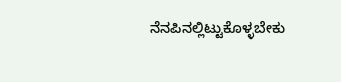ನೆನಪಿನಲ್ಲಿಟ್ಟುಕೊಳ್ಳಬೇಕು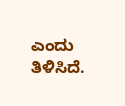ಎಂದು ತಿಳಿಸಿದೆ.